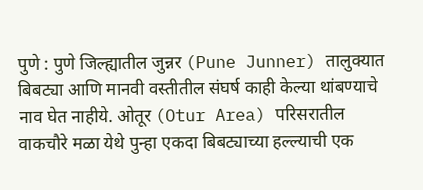पुणे : पुणे जिल्ह्यातील जुन्नर (Pune Junner) तालुक्यात बिबट्या आणि मानवी वस्तीतील संघर्ष काही केल्या थांबण्याचे नाव घेत नाहीये. ओतूर (Otur Area) परिसरातील वाकचौरे मळा येथे पुन्हा एकदा बिबट्याच्या हल्ल्याची एक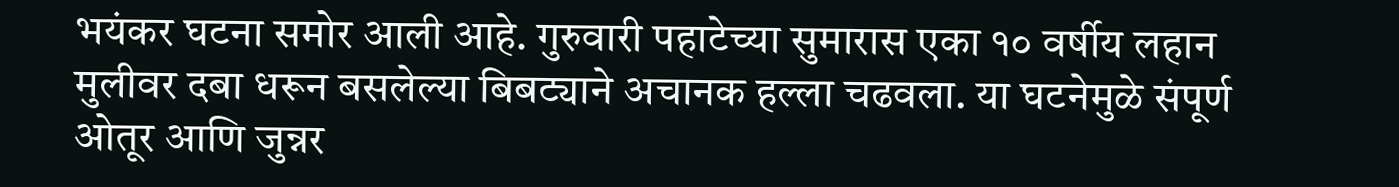भयंकर घटना समोर आली आहे. गुरुवारी पहाटेच्या सुमारास एका १० वर्षीय लहान मुलीवर दबा धरून बसलेल्या बिबट्याने अचानक हल्ला चढवला. या घटनेमुळे संपूर्ण ओतूर आणि जुन्नर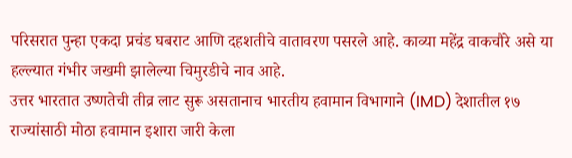परिसरात पुन्हा एकदा प्रचंड घबराट आणि दहशतीचे वातावरण पसरले आहे. काव्या महेंद्र वाकचौरे असे या हल्ल्यात गंभीर जखमी झालेल्या चिमुरडीचे नाव आहे.
उत्तर भारतात उष्णतेची तीव्र लाट सुरू असतानाच भारतीय हवामान विभागाने (IMD) देशातील १७ राज्यांसाठी मोठा हवामान इशारा जारी केला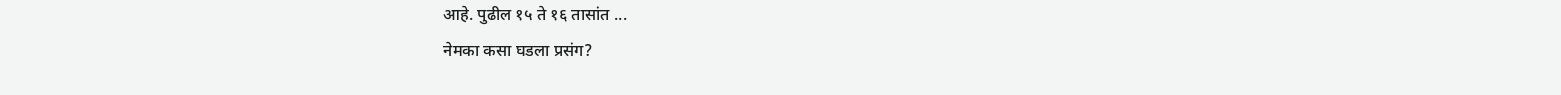आहे. पुढील १५ ते १६ तासांत ...
नेमका कसा घडला प्रसंग?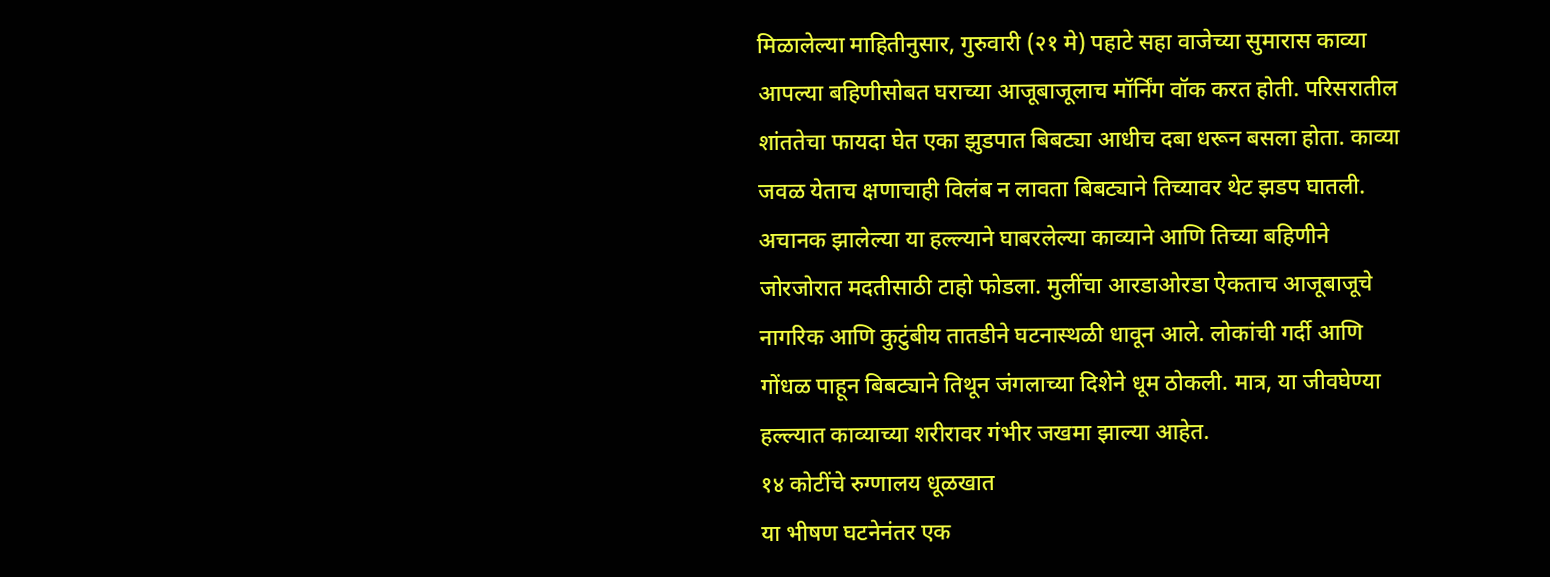मिळालेल्या माहितीनुसार, गुरुवारी (२१ मे) पहाटे सहा वाजेच्या सुमारास काव्या आपल्या बहिणीसोबत घराच्या आजूबाजूलाच मॉर्निंग वॉक करत होती. परिसरातील शांततेचा फायदा घेत एका झुडपात बिबट्या आधीच दबा धरून बसला होता. काव्या जवळ येताच क्षणाचाही विलंब न लावता बिबट्याने तिच्यावर थेट झडप घातली. अचानक झालेल्या या हल्ल्याने घाबरलेल्या काव्याने आणि तिच्या बहिणीने जोरजोरात मदतीसाठी टाहो फोडला. मुलींचा आरडाओरडा ऐकताच आजूबाजूचे नागरिक आणि कुटुंबीय तातडीने घटनास्थळी धावून आले. लोकांची गर्दी आणि गोंधळ पाहून बिबट्याने तिथून जंगलाच्या दिशेने धूम ठोकली. मात्र, या जीवघेण्या हल्ल्यात काव्याच्या शरीरावर गंभीर जखमा झाल्या आहेत.
१४ कोटींचे रुग्णालय धूळखात
या भीषण घटनेनंतर एक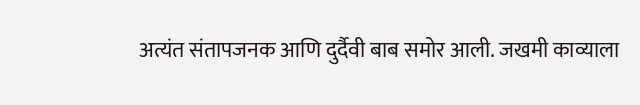अत्यंत संतापजनक आणि दुर्दैवी बाब समोर आली. जखमी काव्याला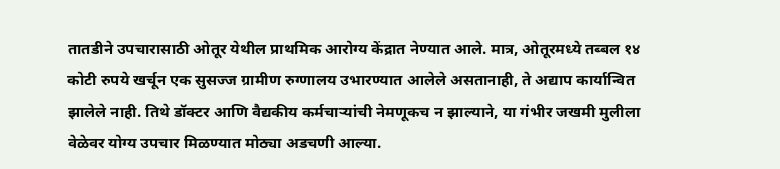तातडीने उपचारासाठी ओतूर येथील प्राथमिक आरोग्य केंद्रात नेण्यात आले. मात्र, ओतूरमध्ये तब्बल १४ कोटी रुपये खर्चून एक सुसज्ज ग्रामीण रुग्णालय उभारण्यात आलेले असतानाही, ते अद्याप कार्यान्वित झालेले नाही. तिथे डॉक्टर आणि वैद्यकीय कर्मचाऱ्यांची नेमणूकच न झाल्याने, या गंभीर जखमी मुलीला वेळेवर योग्य उपचार मिळण्यात मोठ्या अडचणी आल्या.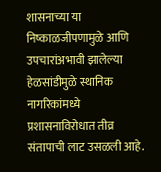शासनाच्या या निष्काळजीपणामुळे आणि उपचारांअभावी झालेल्या हेळसांडीमुळे स्थानिक नागरिकांमध्ये प्रशासनाविरोधात तीव्र संतापाची लाट उसळली आहे.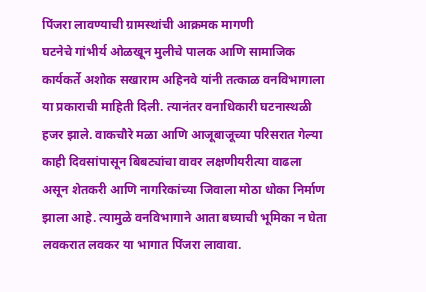पिंजरा लावण्याची ग्रामस्थांची आक्रमक मागणी
घटनेचे गांभीर्य ओळखून मुलीचे पालक आणि सामाजिक कार्यकर्ते अशोक सखाराम अहिनवे यांनी तत्काळ वनविभागाला या प्रकाराची माहिती दिली. त्यानंतर वनाधिकारी घटनास्थळी हजर झाले. वाकचौरे मळा आणि आजूबाजूच्या परिसरात गेल्या काही दिवसांपासून बिबट्यांचा वावर लक्षणीयरीत्या वाढला असून शेतकरी आणि नागरिकांच्या जिवाला मोठा धोका निर्माण झाला आहे. त्यामुळे वनविभागाने आता बघ्याची भूमिका न घेता लवकरात लवकर या भागात पिंजरा लावावा.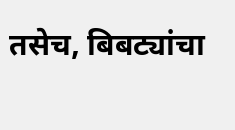तसेच, बिबट्यांचा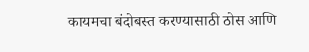कायमचा बंदोबस्त करण्यासाठी ठोस आणि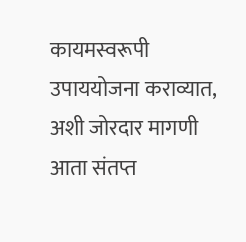कायमस्वरूपी उपाययोजना कराव्यात, अशी जोरदार मागणी आता संतप्त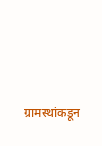ग्रामस्थांकडून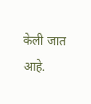केली जात आहे.